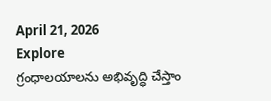April 21, 2026
Explore
గ్రంధాలయాలను అభివృద్ధి చేస్తాం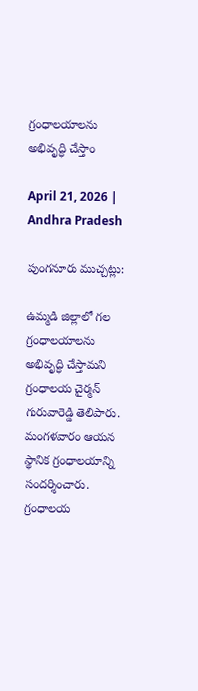గ్రంధాలయాలను అభివృద్ధి చేస్తాం

April 21, 2026 | Andhra Pradesh

పుంగనూరు ముచ్చట్లు:

ఉమ్మడి జిల్లాలో గల గ్రంధాలయాలను అభివృద్ధి చేస్తామని గ్రంధాలయ చైర్మన్‌ గురువారెడ్డి తెలిపారు. మంగళవారం ఆయన స్థానిక గ్రంధాలయాన్ని సందర్శించారు. గ్రంధాలయ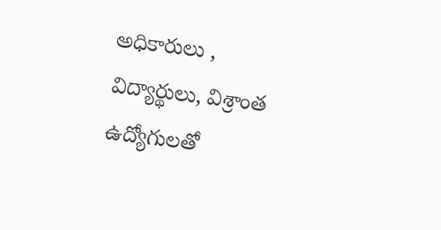అధికారులు , విద్యార్థులు, విశ్రాంత ఉద్యోగులతో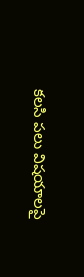కలసి పలు విషయాలపై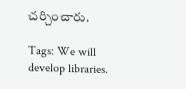చర్చించారు.

Tags: We will develop libraries.